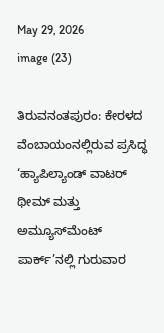May 29, 2026
image (23)

ತಿರುವನಂತಪುರಂ: ಕೇರಳದ ವೆಂಬಾಯಂನಲ್ಲಿರುವ ಪ್ರಸಿದ್ಧ ‘ಹ್ಯಾಪಿಲ್ಯಾಂಡ್ ವಾಟರ್ ಥೀಮ್ ಮತ್ತು ಅಮ್ಯೂಸ್‌ಮೆಂಟ್ ಪಾರ್ಕ್’ನಲ್ಲಿ ಗುರುವಾರ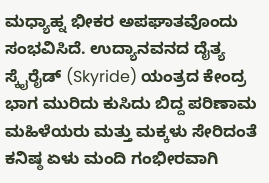ಮಧ್ಯಾಹ್ನ ಭೀಕರ ಅಪಘಾತವೊಂದು ಸಂಭವಿಸಿದೆ. ಉದ್ಯಾನವನದ ದೈತ್ಯ ಸ್ಕೈರೈಡ್ (Skyride) ಯಂತ್ರದ ಕೇಂದ್ರ ಭಾಗ ಮುರಿದು ಕುಸಿದು ಬಿದ್ದ ಪರಿಣಾಮ ಮಹಿಳೆಯರು ಮತ್ತು ಮಕ್ಕಳು ಸೇರಿದಂತೆ ಕನಿಷ್ಠ ಏಳು ಮಂದಿ ಗಂಭೀರವಾಗಿ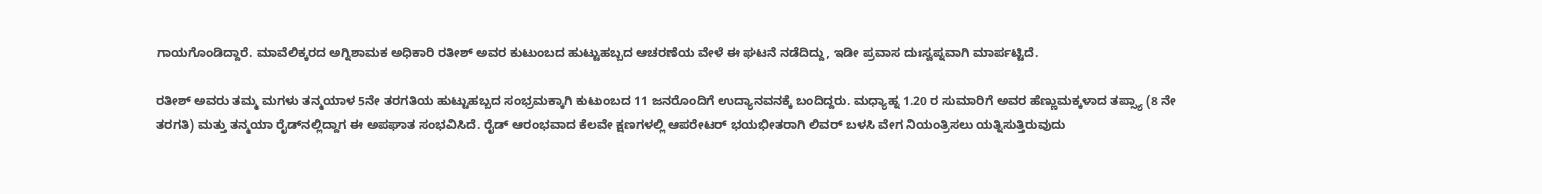ಗಾಯಗೊಂಡಿದ್ದಾರೆ. ಮಾವೆಲಿಕ್ಕರದ ಅಗ್ನಿಶಾಮಕ ಅಧಿಕಾರಿ ರತೀಶ್ ಅವರ ಕುಟುಂಬದ ಹುಟ್ಟುಹಬ್ಬದ ಆಚರಣೆಯ ವೇಳೆ ಈ ಘಟನೆ ನಡೆದಿದ್ದು, ಇಡೀ ಪ್ರವಾಸ ದುಃಸ್ವಪ್ನವಾಗಿ ಮಾರ್ಪಟ್ಟಿದೆ.

ರತೀಶ್ ಅವರು ತಮ್ಮ ಮಗಳು ತನ್ಮಯಾಳ 5ನೇ ತರಗತಿಯ ಹುಟ್ಟುಹಬ್ಬದ ಸಂಭ್ರಮಕ್ಕಾಗಿ ಕುಟುಂಬದ 11 ಜನರೊಂದಿಗೆ ಉದ್ಯಾನವನಕ್ಕೆ ಬಂದಿದ್ದರು. ಮಧ್ಯಾಹ್ನ 1.20 ರ ಸುಮಾರಿಗೆ ಅವರ ಹೆಣ್ಣುಮಕ್ಕಳಾದ ತಪ್ಸ್ಯಾ (8 ನೇ ತರಗತಿ) ಮತ್ತು ತನ್ಮಯಾ ರೈಡ್‌ನಲ್ಲಿದ್ದಾಗ ಈ ಅಪಘಾತ ಸಂಭವಿಸಿದೆ. ರೈಡ್ ಆರಂಭವಾದ ಕೆಲವೇ ಕ್ಷಣಗಳಲ್ಲಿ ಆಪರೇಟರ್ ಭಯಭೀತರಾಗಿ ಲಿವರ್ ಬಳಸಿ ವೇಗ ನಿಯಂತ್ರಿಸಲು ಯತ್ನಿಸುತ್ತಿರುವುದು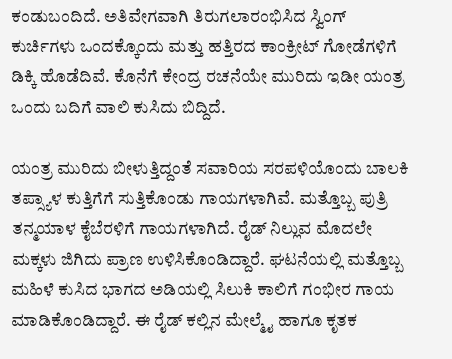ಕಂಡುಬಂದಿದೆ. ಅತಿವೇಗವಾಗಿ ತಿರುಗಲಾರಂಭಿಸಿದ ಸ್ವಿಂಗ್ ಕುರ್ಚಿಗಳು ಒಂದಕ್ಕೊಂದು ಮತ್ತು ಹತ್ತಿರದ ಕಾಂಕ್ರೀಟ್ ಗೋಡೆಗಳಿಗೆ ಡಿಕ್ಕಿ ಹೊಡೆದಿವೆ. ಕೊನೆಗೆ ಕೇಂದ್ರ ರಚನೆಯೇ ಮುರಿದು ಇಡೀ ಯಂತ್ರ ಒಂದು ಬದಿಗೆ ವಾಲಿ ಕುಸಿದು ಬಿದ್ದಿದೆ.

ಯಂತ್ರ ಮುರಿದು ಬೀಳುತ್ತಿದ್ದಂತೆ ಸವಾರಿಯ ಸರಪಳಿಯೊಂದು ಬಾಲಕಿ ತಪ್ಸ್ಯಾಳ ಕುತ್ತಿಗೆಗೆ ಸುತ್ತಿಕೊಂಡು ಗಾಯಗಳಾಗಿವೆ. ಮತ್ತೊಬ್ಬ ಪುತ್ರಿ ತನ್ಮಯಾಳ ಕೈಬೆರಳಿಗೆ ಗಾಯಗಳಾಗಿದೆ. ರೈಡ್ ನಿಲ್ಲುವ ಮೊದಲೇ ಮಕ್ಕಳು ಜಿಗಿದು ಪ್ರಾಣ ಉಳಿಸಿಕೊಂಡಿದ್ದಾರೆ. ಘಟನೆಯಲ್ಲಿ ಮತ್ತೊಬ್ಬ ಮಹಿಳೆ ಕುಸಿದ ಭಾಗದ ಅಡಿಯಲ್ಲಿ ಸಿಲುಕಿ ಕಾಲಿಗೆ ಗಂಭೀರ ಗಾಯ ಮಾಡಿಕೊಂಡಿದ್ದಾರೆ. ಈ ರೈಡ್ ಕಲ್ಲಿನ ಮೇಲ್ಮೈ ಹಾಗೂ ಕೃತಕ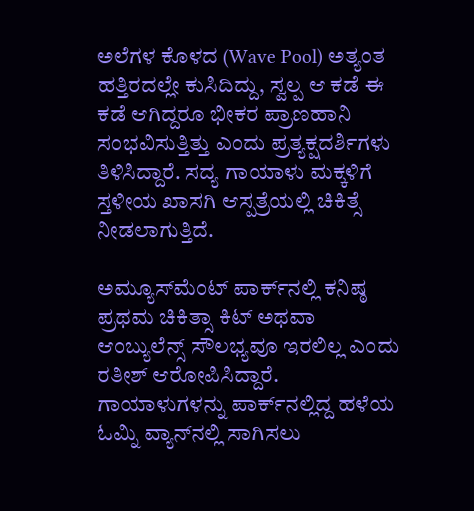ಅಲೆಗಳ ಕೊಳದ (Wave Pool) ಅತ್ಯಂತ ಹತ್ತಿರದಲ್ಲೇ ಕುಸಿದಿದ್ದು, ಸ್ವಲ್ಪ ಆ ಕಡೆ ಈ ಕಡೆ ಆಗಿದ್ದರೂ ಭೀಕರ ಪ್ರಾಣಹಾನಿ ಸಂಭವಿಸುತ್ತಿತ್ತು ಎಂದು ಪ್ರತ್ಯಕ್ಷದರ್ಶಿಗಳು ತಿಳಿಸಿದ್ದಾರೆ. ಸದ್ಯ ಗಾಯಾಳು ಮಕ್ಕಳಿಗೆ ಸ್ತಳೀಯ ಖಾಸಗಿ ಆಸ್ಪತ್ರೆಯಲ್ಲಿ ಚಿಕಿತ್ಸೆ ನೀಡಲಾಗುತ್ತಿದೆ.

ಅಮ್ಯೂಸ್‌ಮೆಂಟ್ ಪಾರ್ಕ್‌ನಲ್ಲಿ ಕನಿಷ್ಠ ಪ್ರಥಮ ಚಿಕಿತ್ಸಾ ಕಿಟ್ ಅಥವಾ ಆಂಬ್ಯುಲೆನ್ಸ್ ಸೌಲಭ್ಯವೂ ಇರಲಿಲ್ಲ ಎಂದು ರತೀಶ್ ಆರೋಪಿಸಿದ್ದಾರೆ. ಗಾಯಾಳುಗಳನ್ನು ಪಾರ್ಕ್‌ನಲ್ಲಿದ್ದ ಹಳೆಯ ಓಮ್ನಿ ವ್ಯಾನ್‌ನಲ್ಲಿ ಸಾಗಿಸಲು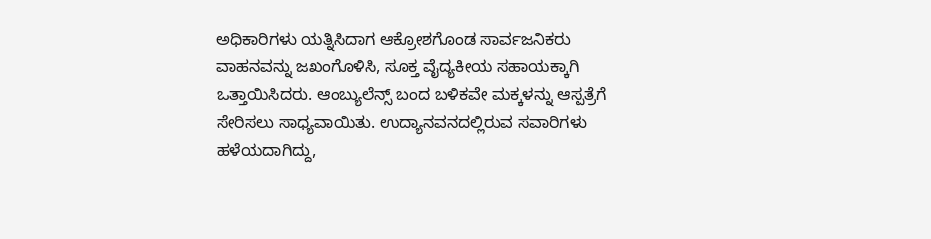ಅಧಿಕಾರಿಗಳು ಯತ್ನಿಸಿದಾಗ ಆಕ್ರೋಶಗೊಂಡ ಸಾರ್ವಜನಿಕರು ವಾಹನವನ್ನು ಜಖಂಗೊಳಿಸಿ, ಸೂಕ್ತ ವೈದ್ಯಕೀಯ ಸಹಾಯಕ್ಕಾಗಿ ಒತ್ತಾಯಿಸಿದರು. ಆಂಬ್ಯುಲೆನ್ಸ್ ಬಂದ ಬಳಿಕವೇ ಮಕ್ಕಳನ್ನು ಆಸ್ಪತ್ರೆಗೆ ಸೇರಿಸಲು ಸಾಧ್ಯವಾಯಿತು. ಉದ್ಯಾನವನದಲ್ಲಿರುವ ಸವಾರಿಗಳು ಹಳೆಯದಾಗಿದ್ದು,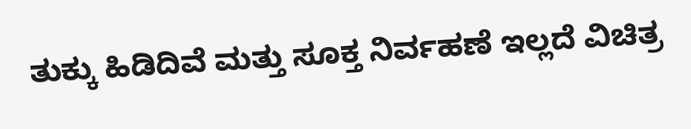ತುಕ್ಕು ಹಿಡಿದಿವೆ ಮತ್ತು ಸೂಕ್ತ ನಿರ್ವಹಣೆ ಇಲ್ಲದೆ ವಿಚಿತ್ರ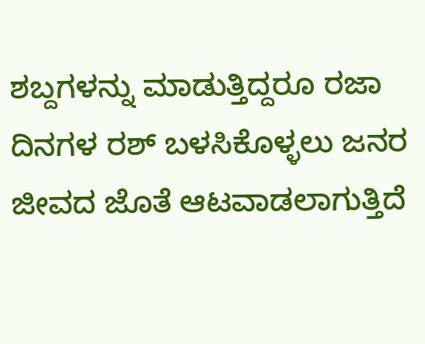ಶಬ್ದಗಳನ್ನು ಮಾಡುತ್ತಿದ್ದರೂ ರಜಾ ದಿನಗಳ ರಶ್ ಬಳಸಿಕೊಳ್ಳಲು ಜನರ ಜೀವದ ಜೊತೆ ಆಟವಾಡಲಾಗುತ್ತಿದೆ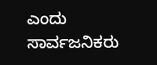ಎಂದು ಸಾರ್ವಜನಿಕರು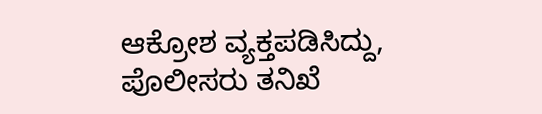ಆಕ್ರೋಶ ವ್ಯಕ್ತಪಡಿಸಿದ್ದು, ಪೊಲೀಸರು ತನಿಖೆ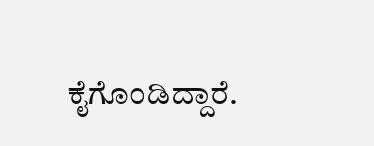ಕೈಗೊಂಡಿದ್ದಾರೆ.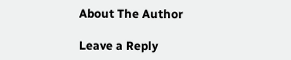About The Author

Leave a Reply